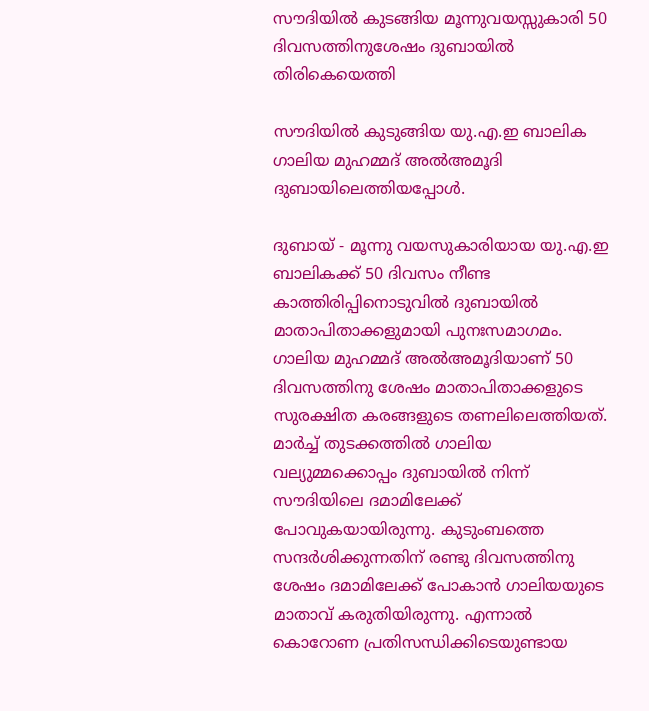സൗദിയില്‍ കുടങ്ങിയ മൂന്നുവയസ്സുകാരി 50 ദിവസത്തിനുശേഷം ദുബായില്‍ തിരികെയെത്തി

സൗദിയില്‍ കുടുങ്ങിയ യു.എ.ഇ ബാലിക ഗാലിയ മുഹമ്മദ് അല്‍അമൂദി ദുബായിലെത്തിയപ്പോള്‍.

ദുബായ് - മൂന്നു വയസുകാരിയായ യു.എ.ഇ ബാലികക്ക് 50 ദിവസം നീണ്ട കാത്തിരിപ്പിനൊടുവില്‍ ദുബായില്‍ മാതാപിതാക്കളുമായി പുനഃസമാഗമം. ഗാലിയ മുഹമ്മദ് അല്‍അമൂദിയാണ് 50 ദിവസത്തിനു ശേഷം മാതാപിതാക്കളുടെ സുരക്ഷിത കരങ്ങളുടെ തണലിലെത്തിയത്.
മാര്‍ച്ച് തുടക്കത്തില്‍ ഗാലിയ വല്യുമ്മക്കൊപ്പം ദുബായില്‍ നിന്ന് സൗദിയിലെ ദമാമിലേക്ക് പോവുകയായിരുന്നു. കുടുംബത്തെ സന്ദര്‍ശിക്കുന്നതിന് രണ്ടു ദിവസത്തിനു ശേഷം ദമാമിലേക്ക് പോകാന്‍ ഗാലിയയുടെ മാതാവ് കരുതിയിരുന്നു. എന്നാല്‍ കൊറോണ പ്രതിസന്ധിക്കിടെയുണ്ടായ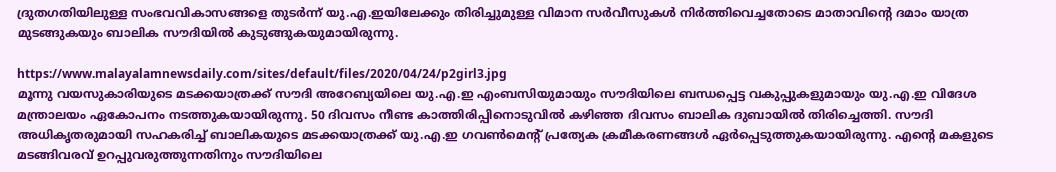ദ്രുതഗതിയിലുള്ള സംഭവവികാസങ്ങളെ തുടര്‍ന്ന് യു.എ.ഇയിലേക്കും തിരിച്ചുമുള്ള വിമാന സര്‍വീസുകള്‍ നിര്‍ത്തിവെച്ചതോടെ മാതാവിന്റെ ദമാം യാത്ര മുടങ്ങുകയും ബാലിക സൗദിയില്‍ കുടുങ്ങുകയുമായിരുന്നു.

https://www.malayalamnewsdaily.com/sites/default/files/2020/04/24/p2girl3.jpg
മൂന്നു വയസുകാരിയുടെ മടക്കയാത്രക്ക് സൗദി അറേബ്യയിലെ യു.എ.ഇ എംബസിയുമായും സൗദിയിലെ ബന്ധപ്പെട്ട വകുപ്പുകളുമായും യു.എ.ഇ വിദേശ മന്ത്രാലയം ഏകോപനം നടത്തുകയായിരുന്നു. 50 ദിവസം നീണ്ട കാത്തിരിപ്പിനൊടുവില്‍ കഴിഞ്ഞ ദിവസം ബാലിക ദുബായില്‍ തിരിച്ചെത്തി. സൗദി അധികൃതരുമായി സഹകരിച്ച് ബാലികയുടെ മടക്കയാത്രക്ക് യു.എ.ഇ ഗവണ്‍മെന്റ് പ്രത്യേക ക്രമീകരണങ്ങള്‍ ഏര്‍പ്പെടുത്തുകയായിരുന്നു. എന്റെ മകളുടെ മടങ്ങിവരവ് ഉറപ്പുവരുത്തുന്നതിനും സൗദിയിലെ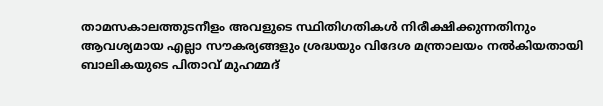താമസകാലത്തുടനീളം അവളുടെ സ്ഥിതിഗതികള്‍ നിരീക്ഷിക്കുന്നതിനും ആവശ്യമായ എല്ലാ സൗകര്യങ്ങളും ശ്രദ്ധയും വിദേശ മന്ത്രാലയം നല്‍കിയതായി ബാലികയുടെ പിതാവ് മുഹമ്മദ്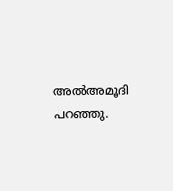അല്‍അമൂദി പറഞ്ഞു.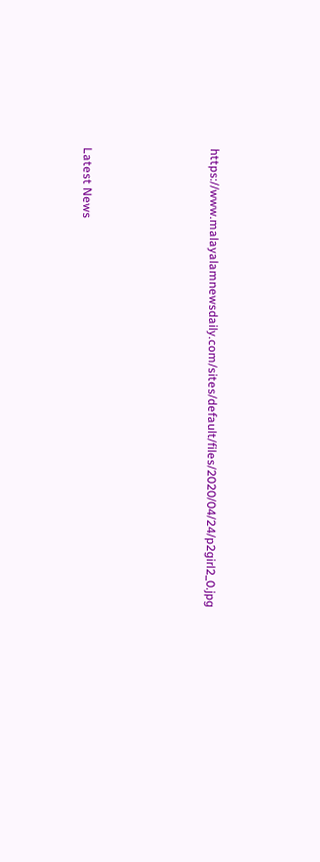https://www.malayalamnewsdaily.com/sites/default/files/2020/04/24/p2girl2_0.jpg





Latest News